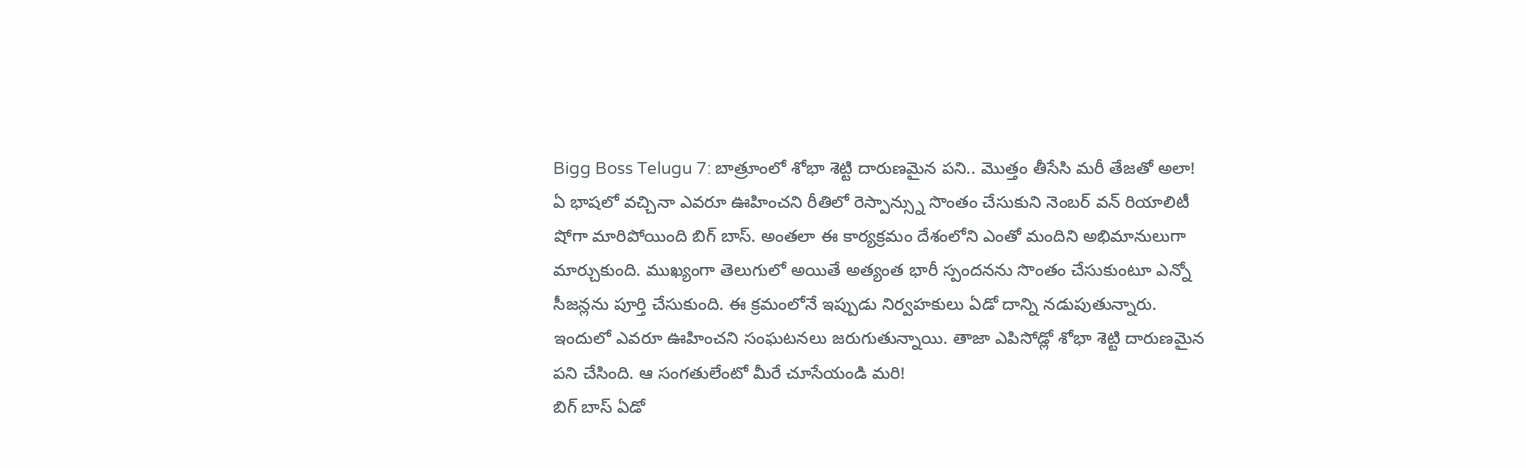Bigg Boss Telugu 7: బాత్రూంలో శోభా శెట్టి దారుణమైన పని.. మొత్తం తీసేసి మరీ తేజతో అలా!
ఏ భాషలో వచ్చినా ఎవరూ ఊహించని రీతిలో రెస్పాన్స్ను సొంతం చేసుకుని నెంబర్ వన్ రియాలిటీ షోగా మారిపోయింది బిగ్ బాస్. అంతలా ఈ కార్యక్రమం దేశంలోని ఎంతో మందిని అభిమానులుగా మార్చుకుంది. ముఖ్యంగా తెలుగులో అయితే అత్యంత భారీ స్పందనను సొంతం చేసుకుంటూ ఎన్నో సీజన్లను పూర్తి చేసుకుంది. ఈ క్రమంలోనే ఇప్పుడు నిర్వహకులు ఏడో దాన్ని నడుపుతున్నారు. ఇందులో ఎవరూ ఊహించని సంఘటనలు జరుగుతున్నాయి. తాజా ఎపిసోడ్లో శోభా శెట్టి దారుణమైన పని చేసింది. ఆ సంగతులేంటో మీరే చూసేయండి మరి!
బిగ్ బాస్ ఏడో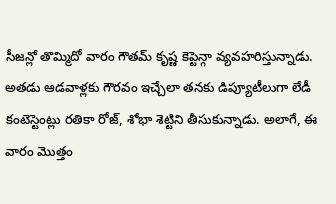సీజన్లో తొమ్మిదో వారం గౌతమ్ కృష్ణ కెప్టెన్గా వ్యవహరిస్తున్నాడు. అతడు ఆడవాళ్లకు గౌరవం ఇచ్చేలా తనకు డిప్యూటీలుగా లేడీ కంటెస్టెంట్లు రతికా రోజ్, శోభా శెట్టిని తీసుకున్నాడు. అలాగే, ఈ వారం మొత్తం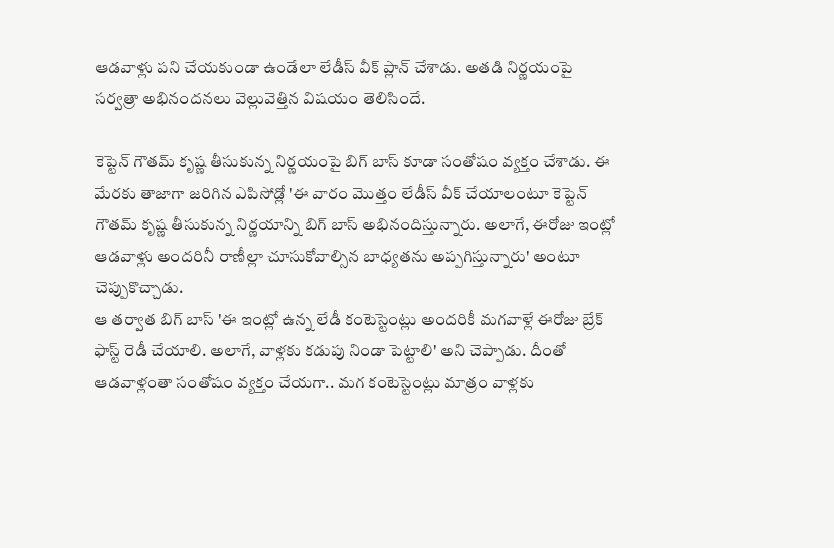ఆడవాళ్లు పని చేయకుండా ఉండేలా లేడీస్ వీక్ ప్లాన్ చేశాడు. అతడి నిర్ణయంపై సర్వత్రా అభినందనలు వెల్లువెత్తిన విషయం తెలిసిందే.

కెప్టెన్ గౌతమ్ కృష్ణ తీసుకున్న నిర్ణయంపై బిగ్ బాస్ కూడా సంతోషం వ్యక్తం చేశాడు. ఈ మేరకు తాజాగా జరిగిన ఎపిసోడ్లో 'ఈ వారం మొత్తం లేడీస్ వీక్ చేయాలంటూ కెప్టెన్ గౌతమ్ కృష్ణ తీసుకున్న నిర్ణయాన్ని బిగ్ బాస్ అభినందిస్తున్నారు. అలాగే, ఈరోజు ఇంట్లో ఆడవాళ్లు అందరినీ రాణీల్లా చూసుకోవాల్సిన బాధ్యతను అప్పగిస్తున్నారు' అంటూ చెప్పుకొచ్చాడు.
ఆ తర్వాత బిగ్ బాస్ 'ఈ ఇంట్లో ఉన్న లేడీ కంటెస్టెంట్లు అందరికీ మగవాళ్లే ఈరోజు బ్రేక్ ఫాస్ట్ రెడీ చేయాలి. అలాగే, వాళ్లకు కడుపు నిండా పెట్టాలి' అని చెప్పాడు. దీంతో ఆడవాళ్లంతా సంతోషం వ్యక్తం చేయగా.. మగ కంటెస్టెంట్లు మాత్రం వాళ్లకు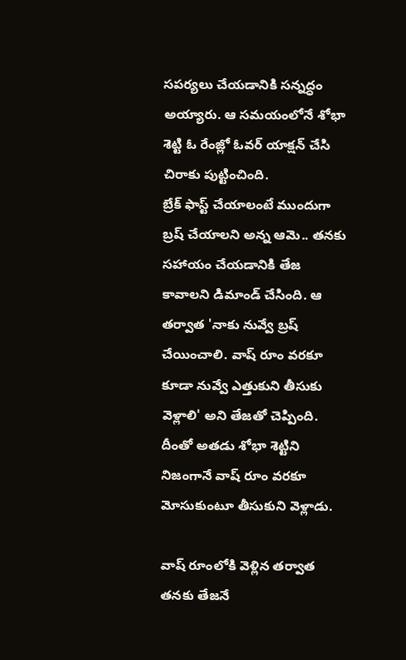సపర్యలు చేయడానికి సన్నద్ధం అయ్యారు. ఆ సమయంలోనే శోభా శెట్టి ఓ రేంజ్లో ఓవర్ యాక్షన్ చేసి చిరాకు పుట్టించింది.
బ్రేక్ ఫాస్ట్ చేయాలంటే ముందుగా బ్రష్ చేయాలని అన్న ఆమె.. తనకు సహాయం చేయడానికి తేజ కావాలని డిమాండ్ చేసింది. ఆ తర్వాత 'నాకు నువ్వే బ్రష్ చేయించాలి. వాష్ రూం వరకూ కూడా నువ్వే ఎత్తుకుని తీసుకు వెళ్లాలి' అని తేజతో చెప్పింది. దీంతో అతడు శోభా శెట్టిని నిజంగానే వాష్ రూం వరకూ మోసుకుంటూ తీసుకుని వెళ్లాడు.

వాష్ రూంలోకి వెళ్లిన తర్వాత తనకు తేజనే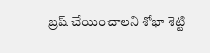బ్రష్ చేయించాలని శోభా శెట్టి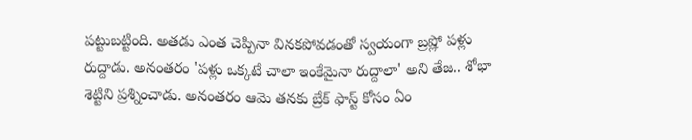పట్టుబట్టింది. అతడు ఎంత చెప్పినా వినకపోవడంతో స్వయంగా బ్రష్లో పళ్లు రుద్దాడు. అనంతరం 'పళ్లు ఒక్కటే చాలా ఇంకేమైనా రుద్దాలా' అని తేజ.. శోభా శెట్టిని ప్రశ్నించాడు. అనంతరం ఆమె తనకు బ్రేక్ ఫాస్ట్ కోసం ఏం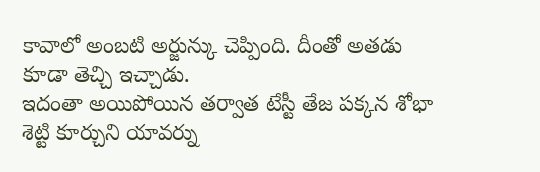కావాలో అంబటి అర్జున్కు చెప్పింది. దీంతో అతడు కూడా తెచ్చి ఇచ్చాడు.
ఇదంతా అయిపోయిన తర్వాత టేస్టీ తేజ పక్కన శోభా శెట్టి కూర్చుని యావర్ను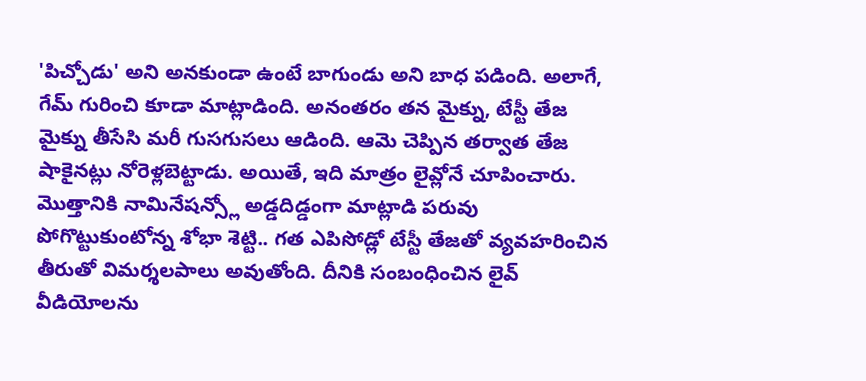'పిచ్చోడు' అని అనకుండా ఉంటే బాగుండు అని బాధ పడింది. అలాగే, గేమ్ గురించి కూడా మాట్లాడింది. అనంతరం తన మైక్ను, టేస్టీ తేజ మైక్ను తీసేసి మరీ గుసగుసలు ఆడింది. ఆమె చెప్పిన తర్వాత తేజ షాకైనట్లు నోరెళ్లబెట్టాడు. అయితే, ఇది మాత్రం లైవ్లోనే చూపించారు.
మొత్తానికి నామినేషన్స్లో అడ్డదిడ్డంగా మాట్లాడి పరువు పోగొట్టుకుంటోన్న శోభా శెట్టి.. గత ఎపిసోడ్లో టేస్టీ తేజతో వ్యవహరించిన తీరుతో విమర్శలపాలు అవుతోంది. దీనికి సంబంధించిన లైవ్ వీడియోలను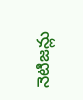నెటిజన్లు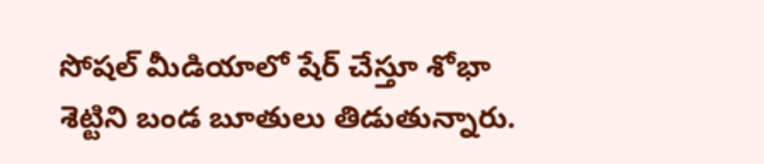సోషల్ మీడియాలో షేర్ చేస్తూ శోభా శెట్టిని బండ బూతులు తిడుతున్నారు.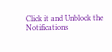Click it and Unblock the Notifications